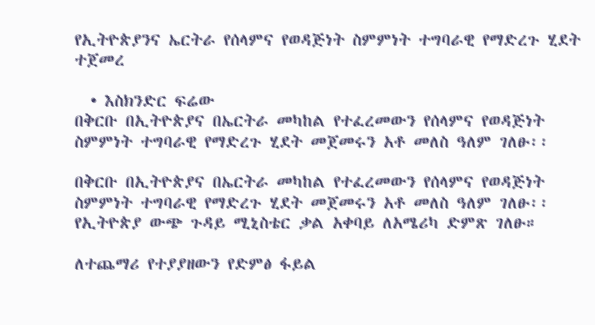የኢትዮጵያንና ኤርትራ የሰላምና የወዳጅነት ስምምነት ተግባራዊ የማድረጉ ሂደት ተጀመረ

  • እስክንድር ፍሬው
በቅርቡ በኢትዮጵያና በኤርትራ መካከል የተፈረመውን የሰላምና የወዳጅነት ስምምነት ተግባራዊ የማድረጉ ሂደት መጀመሩን አቶ መለስ ዓለም ገለፁ፡፡

በቅርቡ በኢትዮጵያና በኤርትራ መካከል የተፈረመውን የሰላምና የወዳጅነት ስምምነት ተግባራዊ የማድረጉ ሂደት መጀመሩን አቶ መለስ ዓለም ገለፁ፡፡ የኢትዮጵያ ውጭ ጉዳይ ሚኒስቴር ቃል አቀባይ ለአሜሪካ ድምጽ ገለፁ።

ለተጨማሪ የተያያዘውን የድምፅ ፋይል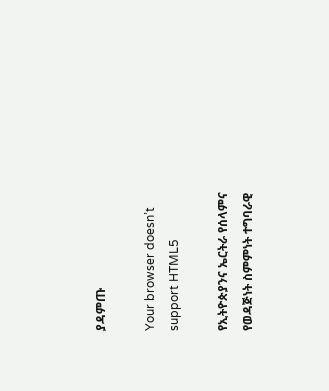ያዳምጡ

Your browser doesn’t support HTML5

የኢትዮጵያንና ኤርትራ የሰላምና የወዳጅነት ስምምነት ተግባራዊ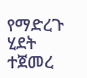የማድረጉ ሂደት ተጀመረ